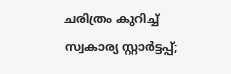ചരിത്രം കുറിച്ച് സ്വകാര്യ സ്റ്റാർട്ടപ്പ്;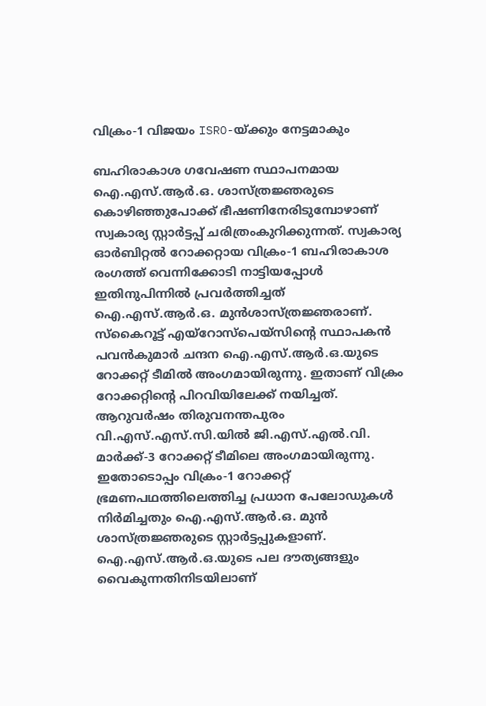വിക്രം-1 വിജയം ISRO-യ്ക്കും നേട്ടമാകും

ബഹിരാകാശ ഗവേഷണ സ്ഥാപനമായ ഐ.എസ്.ആർ.ഒ. ശാസ്ത്രജ്ഞരുടെ കൊഴിഞ്ഞുപോക്ക് ഭീഷണിനേരിടുമ്പോഴാണ് സ്വകാര്യ സ്റ്റാർട്ടപ്പ് ചരിത്രംകുറിക്കുന്നത്. സ്വകാര്യ ഓർബിറ്റൽ റോക്കറ്റായ വിക്രം-1 ബഹിരാകാശ രംഗത്ത് വെന്നിക്കോടി നാട്ടിയപ്പോൾ ഇതിനുപിന്നിൽ പ്രവർത്തിച്ചത് ഐ.എസ്.ആർ.ഒ. മുൻശാസ്ത്രജ്ഞരാണ്. സ്കൈറൂട്ട് എയ്റോസ്പെയ്സിന്റെ സ്ഥാപകൻ പവൻകുമാർ ചന്ദന ഐ.എസ്.ആർ.ഒ.യുടെ റോക്കറ്റ് ടീമിൽ അംഗമായിരുന്നു. ഇതാണ് വിക്രം റോക്കറ്റിന്റെ പിറവിയിലേക്ക് നയിച്ചത്. ആറുവർഷം തിരുവനന്തപുരം വി.എസ്.എസ്.സി.യിൽ ജി.എസ്.എൽ.വി. മാർക്ക്-3 റോക്കറ്റ് ടീമിലെ അംഗമായിരുന്നു. ഇതോടൊപ്പം വിക്രം-1 റോക്കറ്റ് ഭ്രമണപഥത്തിലെത്തിച്ച പ്രധാന പേലോഡുകൾ നിർമിച്ചതും ഐ.എസ്.ആർ.ഒ. മുൻ ശാസ്ത്രജ്ഞരുടെ സ്റ്റാർട്ടപ്പുകളാണ്.
ഐ.എസ്.ആർ.ഒ.യുടെ പല ദൗത്യങ്ങളും വൈകുന്നതിനിടയിലാണ്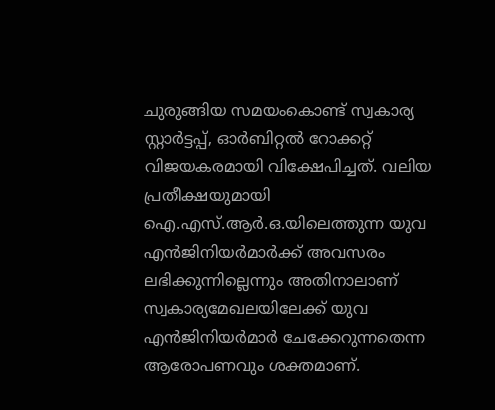ചുരുങ്ങിയ സമയംകൊണ്ട് സ്വകാര്യ സ്റ്റാർട്ടപ്പ്, ഓർബിറ്റൽ റോക്കറ്റ് വിജയകരമായി വിക്ഷേപിച്ചത്. വലിയ പ്രതീക്ഷയുമായി ഐ.എസ്.ആർ.ഒ.യിലെത്തുന്ന യുവ എൻജിനിയർമാർക്ക് അവസരം ലഭിക്കുന്നില്ലെന്നും അതിനാലാണ് സ്വകാര്യമേഖലയിലേക്ക് യുവ എൻജിനിയർമാർ ചേക്കേറുന്നതെന്ന ആരോപണവും ശക്തമാണ്.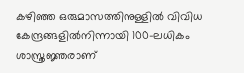കഴിഞ്ഞ ഒരുമാസത്തിനുള്ളിൽ വിവിധ കേന്ദ്രങ്ങളിൽനിന്നായി 100-ലധികം ശാസ്ത്രജ്ഞരാണ്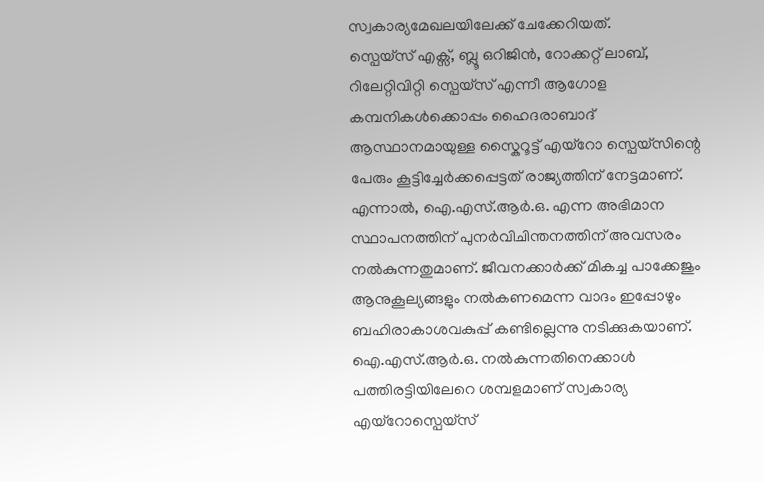സ്വകാര്യമേഖലയിലേക്ക് ചേക്കേറിയത്.
സ്പെയ്സ് എക്സ്, ബ്ലൂ ഒറിജിൻ, റോക്കറ്റ് ലാബ്, റിലേറ്റിവിറ്റി സ്പെയ്സ് എന്നീ ആഗോള കമ്പനികൾക്കൊപ്പം ഹൈദരാബാദ് ആസ്ഥാനമായുള്ള സ്കൈറൂട്ട് എയ്റോ സ്പെയ്സിന്റെ പേരും കൂട്ടിച്ചേർക്കപ്പെട്ടത് രാജ്യത്തിന് നേട്ടമാണ്. എന്നാൽ, ഐ.എസ്.ആർ.ഒ. എന്ന അഭിമാന സ്ഥാപനത്തിന് പുനർവിചിന്തനത്തിന് അവസരം നൽകുന്നതുമാണ്. ജീവനക്കാർക്ക് മികച്ച പാക്കേജും ആനുകൂല്യങ്ങളും നൽകണമെന്ന വാദം ഇപ്പോഴും ബഹിരാകാശവകുപ്പ് കണ്ടില്ലെന്നു നടിക്കുകയാണ്. ഐ.എസ്.ആർ.ഒ. നൽകുന്നതിനെക്കാൾ പത്തിരട്ടിയിലേറെ ശമ്പളമാണ് സ്വകാര്യ എയ്റോസ്പെയ്സ്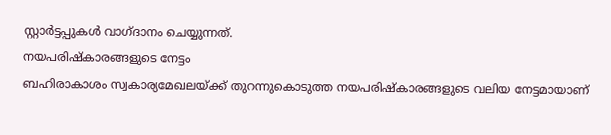സ്റ്റാർട്ടപ്പുകൾ വാഗ്ദാനം ചെയ്യുന്നത്.
നയപരിഷ്കാരങ്ങളുടെ നേട്ടം
ബഹിരാകാശം സ്വകാര്യമേഖലയ്ക്ക് തുറന്നുകൊടുത്ത നയപരിഷ്കാരങ്ങളുടെ വലിയ നേട്ടമായാണ്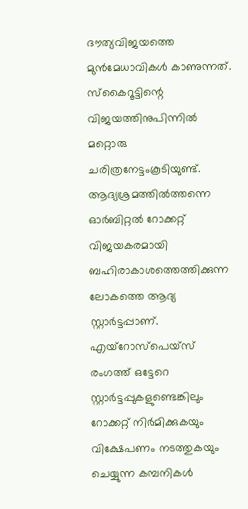ദൗത്യവിജയത്തെ മുൻമേധാവികൾ കാണുന്നത്. സ്കൈറൂട്ടിന്റെ വിജയത്തിനുപിന്നിൽ മറ്റൊരു ചരിത്രനേട്ടംകൂടിയുണ്ട്. ആദ്യശ്രമത്തിൽത്തന്നെ ഓർബിറ്റൽ റോക്കറ്റ് വിജയകരമായി ബഹിരാകാശത്തെത്തിക്കുന്ന ലോകത്തെ ആദ്യ സ്റ്റാർട്ടപ്പാണ്. എയ്റോസ്പെയ്സ് രംഗത്ത് ഒട്ടേറെ സ്റ്റാർട്ടപ്പുകളുണ്ടെങ്കിലും റോക്കറ്റ് നിർമിക്കുകയും വിക്ഷേപണം നടത്തുകയും ചെയ്യുന്ന കമ്പനികൾ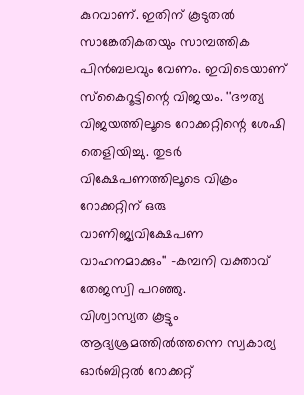കുറവാണ്. ഇതിന് കൂടുതൽ സാങ്കേതികതയും സാമ്പത്തിക പിൻബലവും വേണം. ഇവിടെയാണ് സ്കൈറൂട്ടിന്റെ വിജയം. ''ദൗത്യ വിജയത്തിലൂടെ റോക്കറ്റിന്റെ ശേഷി തെളിയിച്ചു. തുടർ വിക്ഷേപണത്തിലൂടെ വിക്രം റോക്കറ്റിന് ഒരു വാണിജ്യവിക്ഷേപണ വാഹനമാക്കും'' -കമ്പനി വക്താവ് തേജസ്വി പറഞ്ഞു.
വിശ്വാസ്യത കൂട്ടും
ആദ്യശ്രമത്തിൽത്തന്നെ സ്വകാര്യ ഓർബിറ്റൽ റോക്കറ്റ്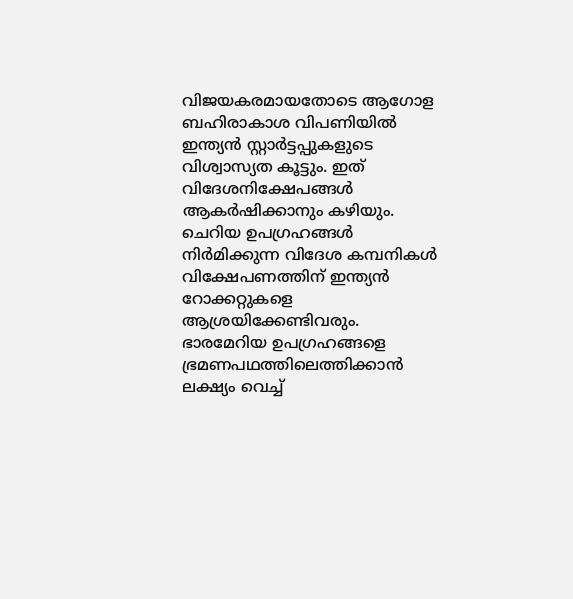വിജയകരമായതോടെ ആഗോള ബഹിരാകാശ വിപണിയിൽ ഇന്ത്യൻ സ്റ്റാർട്ടപ്പുകളുടെ വിശ്വാസ്യത കൂട്ടും. ഇത് വിദേശനിക്ഷേപങ്ങൾ ആകർഷിക്കാനും കഴിയും. ചെറിയ ഉപഗ്രഹങ്ങൾ നിർമിക്കുന്ന വിദേശ കമ്പനികൾ വിക്ഷേപണത്തിന് ഇന്ത്യൻ റോക്കറ്റുകളെ ആശ്രയിക്കേണ്ടിവരും.
ഭാരമേറിയ ഉപഗ്രഹങ്ങളെ ഭ്രമണപഥത്തിലെത്തിക്കാൻ ലക്ഷ്യം വെച്ച്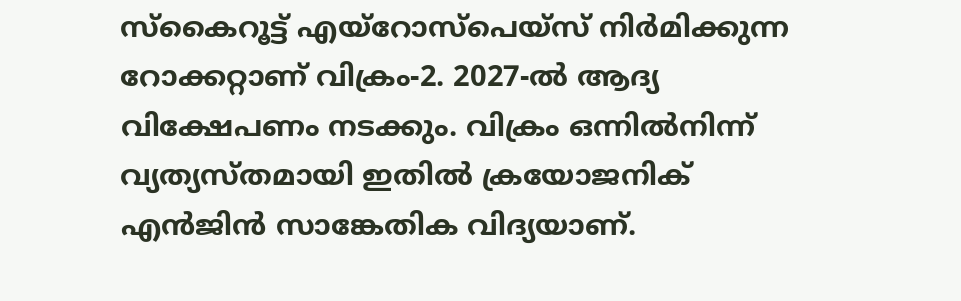സ്കൈറൂട്ട് എയ്റോസ്പെയ്സ് നിർമിക്കുന്ന റോക്കറ്റാണ് വിക്രം-2. 2027-ൽ ആദ്യ വിക്ഷേപണം നടക്കും. വിക്രം ഒന്നിൽനിന്ന് വ്യത്യസ്തമായി ഇതിൽ ക്രയോജനിക് എൻജിൻ സാങ്കേതിക വിദ്യയാണ്.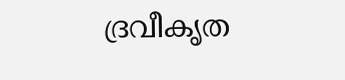ദ്രവീകൃത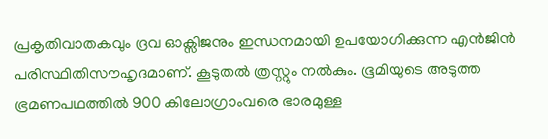പ്രകൃതിവാതകവും ദ്രവ ഓക്സിജനും ഇന്ധനമായി ഉപയോഗിക്കുന്ന എൻജിൻ പരിസ്ഥിതിസൗഹൃദമാണ്. കൂടുതൽ ത്രസ്റ്റും നൽകും. ഭൂമിയുടെ അടുത്ത ഭ്രമണപഥത്തിൽ 900 കിലോഗ്രാംവരെ ഭാരമുള്ള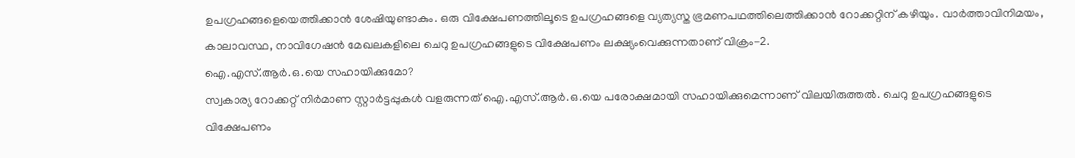ഉപഗ്രഹങ്ങളെയെത്തിക്കാൻ ശേഷിയുണ്ടാകും. ഒരു വിക്ഷേപണത്തിലൂടെ ഉപഗ്രഹങ്ങളെ വ്യത്യസ്ത ഭ്രമണപഥത്തിലെത്തിക്കാൻ റോക്കറ്റിന് കഴിയും. വാർത്താവിനിമയം, കാലാവസ്ഥ, നാവിഗേഷൻ മേഖലകളിലെ ചെറു ഉപഗ്രഹങ്ങളുടെ വിക്ഷേപണം ലക്ഷ്യംവെക്കുന്നതാണ് വിക്രം-2.
ഐ.എസ്.ആർ.ഒ.യെ സഹായിക്കുമോ?
സ്വകാര്യ റോക്കറ്റ് നിർമാണ സ്റ്റാർട്ടപ്പുകൾ വളരുന്നത് ഐ.എസ്.ആർ.ഒ.യെ പരോക്ഷമായി സഹായിക്കുമെന്നാണ് വിലയിരുത്തൽ. ചെറു ഉപഗ്രഹങ്ങളുടെ വിക്ഷേപണം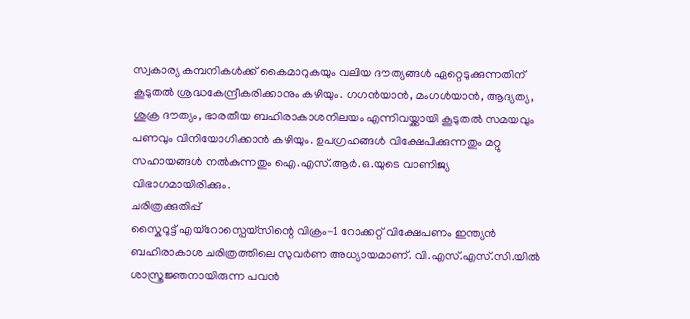സ്വകാര്യ കമ്പനികൾക്ക് കൈമാറുകയും വലിയ ദൗത്യങ്ങൾ ഏറ്റെടുക്കുന്നതിന് കൂടുതൽ ശ്രദ്ധകേന്ദ്രീകരിക്കാനും കഴിയും. ഗഗൻയാൻ, മംഗൾയാൻ, ആദ്യത്യ, ശുക്ര ദൗത്യം, ഭാരതീയ ബഹിരാകാശനിലയം എന്നിവയ്ക്കായി കൂടുതൽ സമയവും പണവും വിനിയോഗിക്കാൻ കഴിയും. ഉപഗ്രഹങ്ങൾ വിക്ഷേപിക്കുന്നതും മറ്റു സഹായങ്ങൾ നൽകുന്നതും ഐ.എസ്.ആർ.ഒ.യുടെ വാണിജ്യ വിഭാഗമായിരിക്കും.
ചരിത്രക്കുതിപ്പ്
സ്കൈറൂട്ട് എയ്റോസ്പെയ്സിന്റെ വിക്രം-1 റോക്കറ്റ് വിക്ഷേപണം ഇന്ത്യൻ ബഹിരാകാശ ചരിത്രത്തിലെ സുവർണ അധ്യായമാണ്. വി.എസ്.എസ്.സി.യിൽ ശാസ്ത്രജ്ഞനായിരുന്ന പവൻ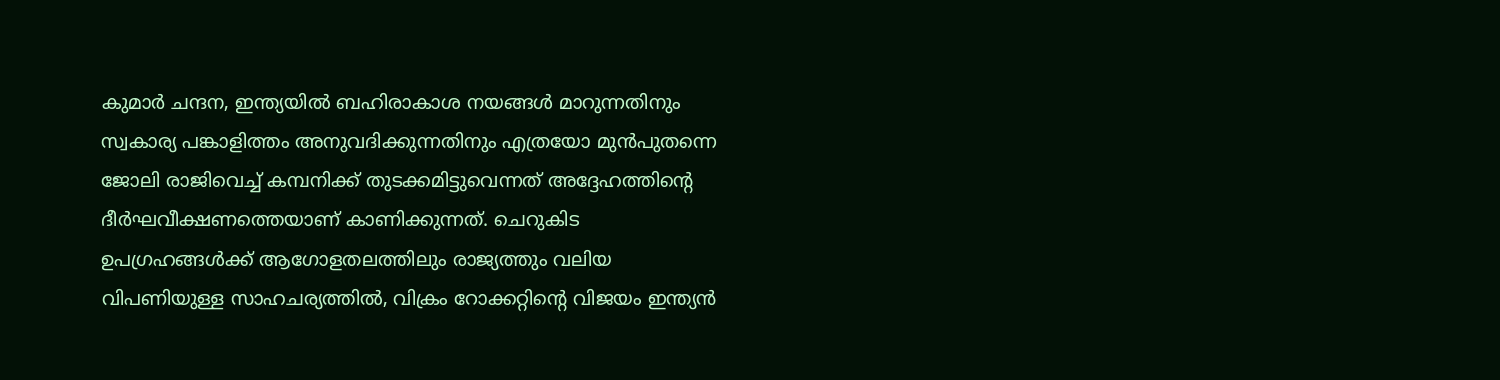കുമാർ ചന്ദന, ഇന്ത്യയിൽ ബഹിരാകാശ നയങ്ങൾ മാറുന്നതിനും സ്വകാര്യ പങ്കാളിത്തം അനുവദിക്കുന്നതിനും എത്രയോ മുൻപുതന്നെ ജോലി രാജിവെച്ച് കമ്പനിക്ക് തുടക്കമിട്ടുവെന്നത് അദ്ദേഹത്തിന്റെ ദീർഘവീക്ഷണത്തെയാണ് കാണിക്കുന്നത്. ചെറുകിട ഉപഗ്രഹങ്ങൾക്ക് ആഗോളതലത്തിലും രാജ്യത്തും വലിയ വിപണിയുള്ള സാഹചര്യത്തിൽ, വിക്രം റോക്കറ്റിന്റെ വിജയം ഇന്ത്യൻ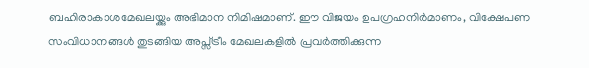ബഹിരാകാശമേഖലയ്ക്കും അഭിമാന നിമിഷമാണ്. ഈ വിജയം ഉപഗ്രഹനിർമാണം, വിക്ഷേപണ സംവിധാനങ്ങൾ തുടങ്ങിയ അപ്സ്ട്രീം മേഖലകളിൽ പ്രവർത്തിക്കുന്ന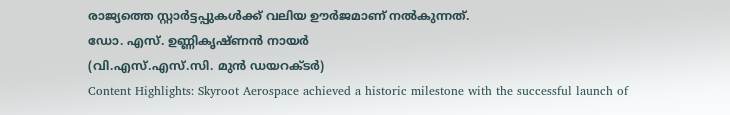രാജ്യത്തെ സ്റ്റാർട്ടപ്പുകൾക്ക് വലിയ ഊർജമാണ് നൽകുന്നത്.
ഡോ. എസ്. ഉണ്ണികൃഷ്ണൻ നായർ
(വി.എസ്.എസ്.സി. മുൻ ഡയറക്ടർ)
Content Highlights: Skyroot Aerospace achieved a historic milestone with the successful launch of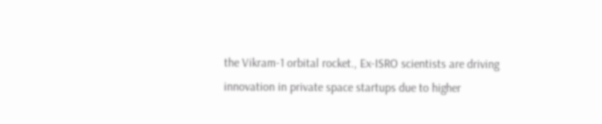the Vikram-1 orbital rocket., Ex-ISRO scientists are driving innovation in private space startups due to higher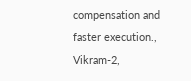compensation and faster execution., Vikram-2,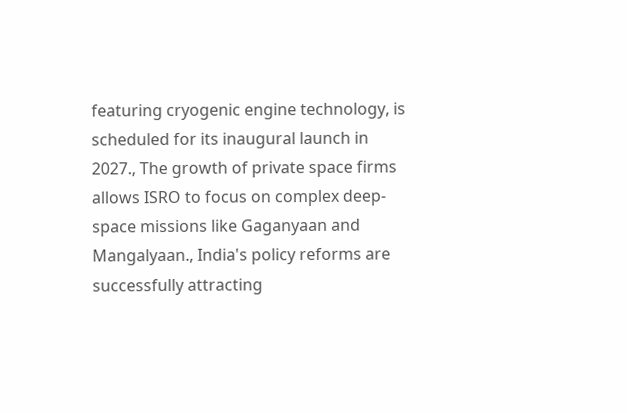featuring cryogenic engine technology, is scheduled for its inaugural launch in 2027., The growth of private space firms allows ISRO to focus on complex deep-space missions like Gaganyaan and Mangalyaan., India's policy reforms are successfully attracting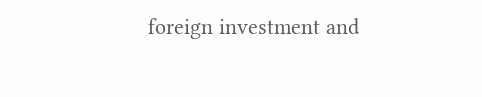foreign investment and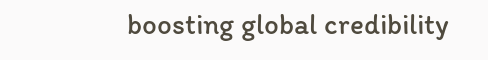boosting global credibility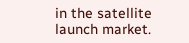in the satellite launch market.